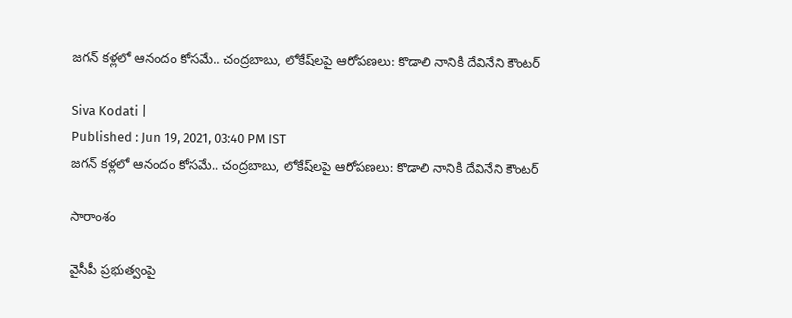జగన్ కళ్లలో ఆనందం కోసమే.. చంద్రబాబు, లోకేష్‌లపై ఆరోపణలు: కొడాలి నానికి దేవినేని కౌంటర్

Siva Kodati |
Published : Jun 19, 2021, 03:40 PM IST
జగన్ కళ్లలో ఆనందం కోసమే.. చంద్రబాబు, లోకేష్‌లపై ఆరోపణలు: కొడాలి నానికి దేవినేని కౌంటర్

సారాంశం

వైసీపీ ప్రభుత్వంపై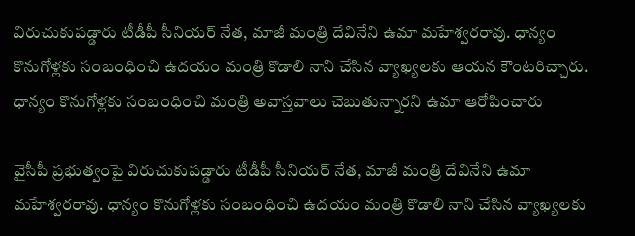విరుచుకుపడ్డారు టీడీపీ సీనియర్ నేత, మాజీ మంత్రి దేవినేని ఉమా మహేశ్వరరావు. ధాన్యం కొనుగోళ్లకు సంబంధించి ఉదయం మంత్రి కొడాలి నాని చేసిన వ్యాఖ్యలకు ఆయన కౌంటరిచ్చారు. ధాన్యం కొనుగోళ్లకు సంబంధించి మంత్రి అవాస్తవాలు చెబుతున్నారని ఉమా ఆరోపించారు

వైసీపీ ప్రభుత్వంపై విరుచుకుపడ్డారు టీడీపీ సీనియర్ నేత, మాజీ మంత్రి దేవినేని ఉమా మహేశ్వరరావు. ధాన్యం కొనుగోళ్లకు సంబంధించి ఉదయం మంత్రి కొడాలి నాని చేసిన వ్యాఖ్యలకు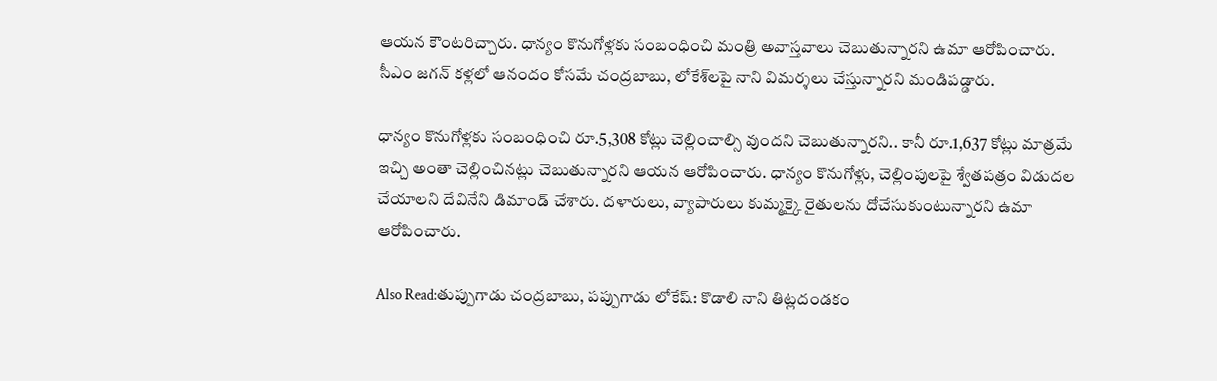ఆయన కౌంటరిచ్చారు. ధాన్యం కొనుగోళ్లకు సంబంధించి మంత్రి అవాస్తవాలు చెబుతున్నారని ఉమా ఆరోపించారు. సీఎం జగన్ కళ్లలో ఆనందం కోసమే చంద్రబాబు, లోకేశ్‌లపై నాని విమర్శలు చేస్తున్నారని మండిపడ్డారు.

ధాన్యం కొనుగోళ్లకు సంబంధించి రూ.5,308 కోట్లు చెల్లించాల్సి వుందని చెబుతున్నారని.. కానీ రూ.1,637 కోట్లు మాత్రమే ఇచ్చి అంతా చెల్లించినట్లు చెబుతున్నారని ఆయన ఆరోపించారు. ధాన్యం కొనుగోళ్లు, చెల్లింపులపై శ్వేతపత్రం విడుదల చేయాలని దేవినేని డిమాండ్ చేశారు. దళారులు, వ్యాపారులు కుమ్మక్కై రైతులను దోచేసుకుంటున్నారని ఉమా ఆరోపించారు.

Also Read:తుప్పుగాడు చంద్రబాబు, పప్పుగాడు లోకేష్: కొడాలి నాని తిట్లదండకం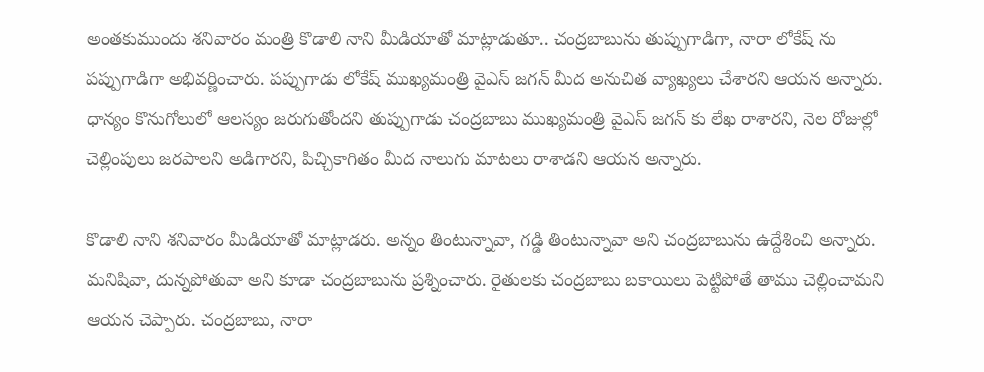అంతకుముందు శనివారం మంత్రి కొడాలి నాని మీడియాతో మాట్లాడుతూ.. చంద్రబాబును తుప్పుగాడిగా, నారా లోకేష్ ను పప్పుగాడిగా అభివర్ణించారు. పప్పుగాడు లోకేష్ ముఖ్యమంత్రి వైఎస్ జగన్ మీద అనుచిత వ్యాఖ్యలు చేశారని ఆయన అన్నారు. ధాన్యం కొనుగోలులో ఆలస్యం జరుగుతోందని తుప్పుగాడు చంద్రబాబు ముఖ్యమంత్రి వైఎస్ జగన్ కు లేఖ రాశారని, నెల రోజుల్లో చెల్లింపులు జరపాలని అడిగారని, పిచ్చికాగితం మీద నాలుగు మాటలు రాశాడని ఆయన అన్నారు.

కొడాలి నాని శనివారం మీడియాతో మాట్లాడరు. అన్నం తింటున్నావా, గడ్డి తింటున్నావా అని చంద్రబాబును ఉద్దేశించి అన్నారు. మనిషివా, దున్నపోతువా అని కూడా చంద్రబాబును ప్రశ్నించారు. రైతులకు చంద్రబాబు బకాయిలు పెట్టిపోతే తాము చెల్లించామని ఆయన చెప్పారు. చంద్రబాబు, నారా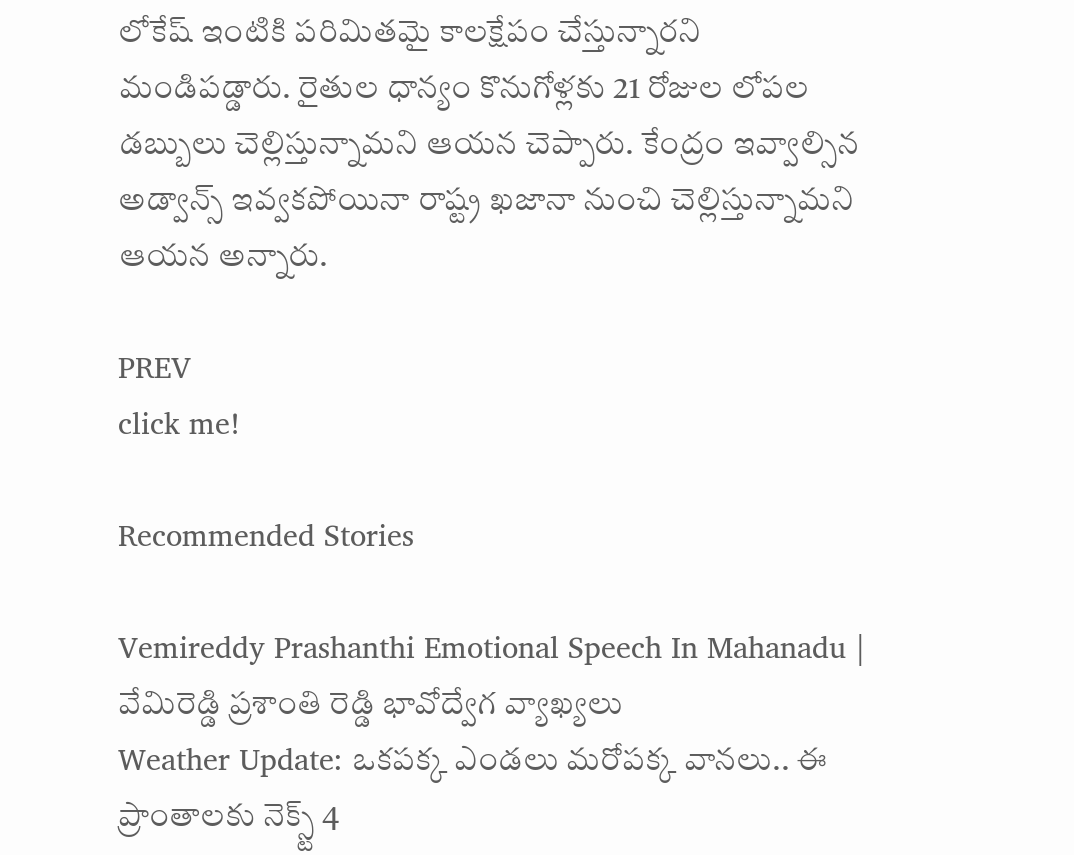లోకేష్ ఇంటికి పరిమితమై కాలక్షేపం చేస్తున్నారని మండిపడ్డారు. రైతుల ధాన్యం కొనుగోళ్లకు 21 రోజుల లోపల డబ్బులు చెల్లిస్తున్నామని ఆయన చెప్పారు. కేంద్రం ఇవ్వాల్సిన అడ్వాన్స్ ఇవ్వకపోయినా రాష్ట్ర ఖజానా నుంచి చెల్లిస్తున్నామని ఆయన అన్నారు.

PREV
click me!

Recommended Stories

Vemireddy Prashanthi Emotional Speech In Mahanadu | వేమిరెడ్డి ప్రశాంతి రెడ్డి భావోద్వేగ వ్యాఖ్యలు
Weather Update: ఒకపక్క ఎండలు మరోపక్క వానలు.. ఈ ప్రాంతాలకు నెక్స్ట్ 4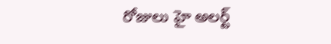రోజులు హై అలర్ట్